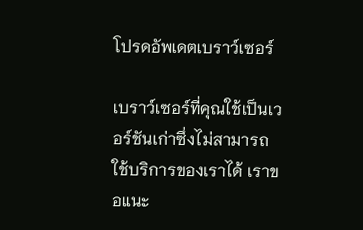โปรดอัพเดตเบราว์เซอร์

เบราว์เซอร์ที่คุณใช้เป็นเวอร์ชันเก่าซึ่งไม่สามารถใช้บริการของเราได้ เราขอแนะ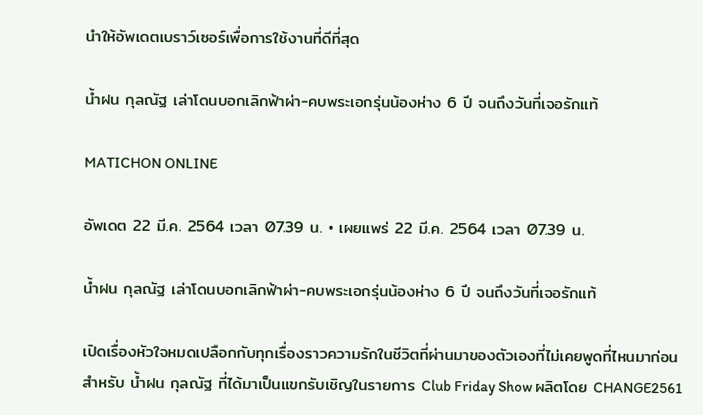นำให้อัพเดตเบราว์เซอร์เพื่อการใช้งานที่ดีที่สุด

น้ำฝน กุลณัฐ เล่าโดนบอกเลิกฟ้าผ่า-คบพระเอกรุ่นน้องห่าง 6 ปี จนถึงวันที่เจอรักแท้

MATICHON ONLINE

อัพเดต 22 มี.ค. 2564 เวลา 07.39 น. • เผยแพร่ 22 มี.ค. 2564 เวลา 07.39 น.

น้ำฝน กุลณัฐ เล่าโดนบอกเลิกฟ้าผ่า-คบพระเอกรุ่นน้องห่าง 6 ปี จนถึงวันที่เจอรักแท้

เปิดเรื่องหัวใจหมดเปลือกกับทุกเรื่องราวความรักในชีวิตที่ผ่านมาของตัวเองที่ไม่เคยพูดที่ไหนมาก่อน สำหรับ น้ำฝน กุลณัฐ ที่ได้มาเป็นแขกรับเชิญในรายการ Club Friday Show ผลิตโดย CHANGE2561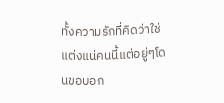ทั้งความรักที่คิดว่าใช่แต่งแน่คนนี้แต่อยู่ๆโดนขอบอก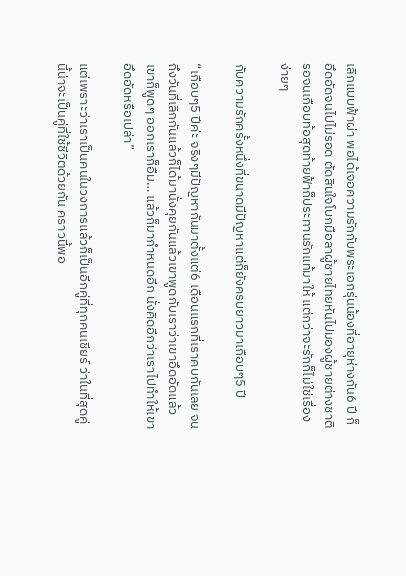เลิกแบบฟ้าผ่า พอได้เจอความรักกับพระเอกรุ่นน้องที่อายุห่างกัน6 ปี ก็อึดอัดจนไปไม่รอด ตัดสินใจโบกมือลาผู้ชายไทยหันไปมองผู้ชายต่างชาติรอจนเกือบท้อสุดท้ายฟ้าก็ประทานรักแท้มาให้ แต่กว่าจะรักก็ไม่ใช่เรื่องง่ายๆ

กับความรักครั้งหนึ่งที่ขนาดมีปัญหาแต่ก็ยังครบยาวมาเกือบๆ5 ปี

“เกือบๆ5 ปีค่ะ จริงๆมีปัญหากันมาตั้งแต่6 เดือนแรกที่เราคบกันเลย จนถึงวันที่เลิกกันแล้วก็ได้มานั่งคุยกันแล้วเขาพูดกับเราว่าเขาอึดอัดแล้วเขาก็พูดๆ ออกเราก็อืม… แล้วก็มากำหนดอีก นั่งคิดอีกว่าเราไปทำให้เขาอึดอัดหรือเปล่า”

แต่เพราะว่าเราเป็นคนในวงการแล้วก็เป็นอีกคู่ที่ทุกคนเชียร์ ว่าในที่สุดคู่นี้น่าจะเป็นคู่ที่ใช้ชีวิตด้วยกัน คราวนี้พอ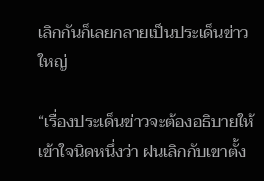เลิกกันก็เลยกลายเป็นประเด็นข่าวใหญ่

“เรื่องประเด็นข่าวจะต้องอธิบายให้เข้าใจนิดหนึ่งว่า ฝนเลิกกับเขาตั้ง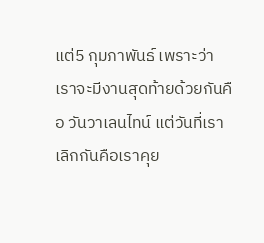แต่5 กุมภาพันธ์ เพราะว่าเราจะมีงานสุดท้ายด้วยกันคือ วันวาเลนไทน์ แต่วันที่เราเลิกกันคือเราคุย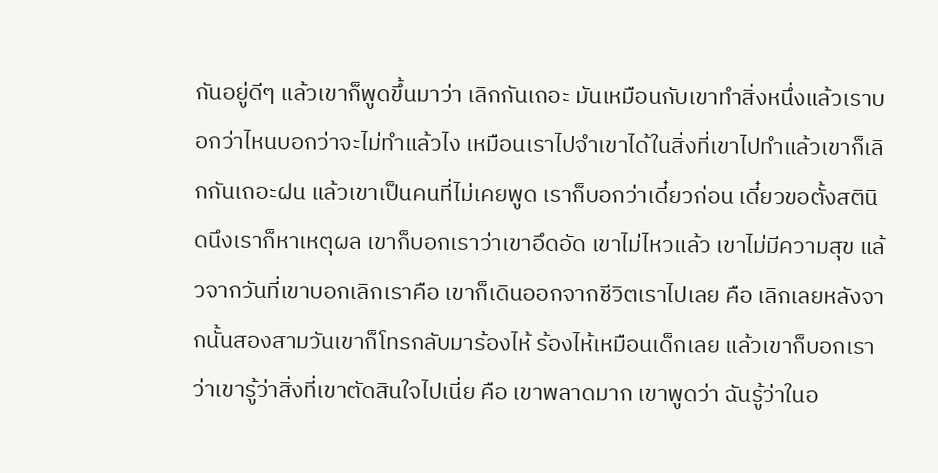กันอยู่ดีๆ แล้วเขาก็พูดขึ้นมาว่า เลิกกันเถอะ มันเหมือนกับเขาทำสิ่งหนึ่งแล้วเราบอกว่าไหนบอกว่าจะไม่ทำแล้วไง เหมือนเราไปจำเขาได้ในสิ่งที่เขาไปทำแล้วเขาก็เลิกกันเถอะฝน แล้วเขาเป็นคนที่ไม่เคยพูด เราก็บอกว่าเดี๋ยวก่อน เดี๋ยวขอตั้งสตินิดนึงเราก็หาเหตุผล เขาก็บอกเราว่าเขาอึดอัด เขาไม่ไหวแล้ว เขาไม่มีความสุข แล้วจากวันที่เขาบอกเลิกเราคือ เขาก็เดินออกจากชีวิตเราไปเลย คือ เลิกเลยหลังจากนั้นสองสามวันเขาก็โทรกลับมาร้องไห้ ร้องไห้เหมือนเด็กเลย แล้วเขาก็บอกเราว่าเขารู้ว่าสิ่งที่เขาตัดสินใจไปเนี่ย คือ เขาพลาดมาก เขาพูดว่า ฉันรู้ว่าในอ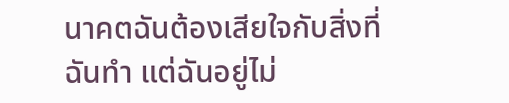นาคตฉันต้องเสียใจกับสิ่งที่ฉันทำ แต่ฉันอยู่ไม่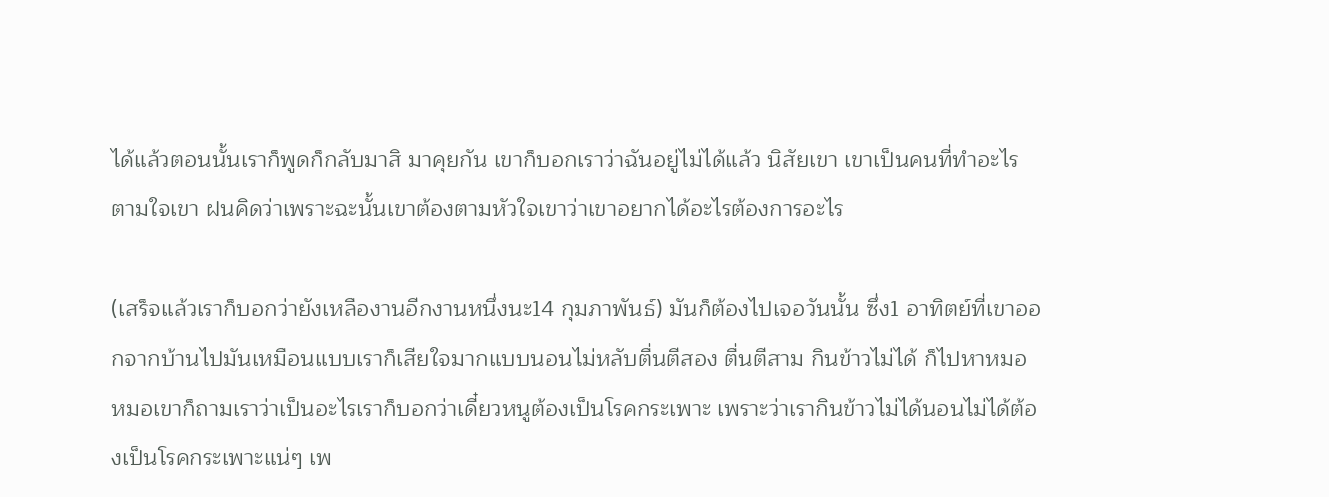ได้แล้วตอนนั้นเราก็พูดก็กลับมาสิ มาคุยกัน เขาก็บอกเราว่าฉันอยู่ไม่ได้แล้ว นิสัยเขา เขาเป็นคนที่ทำอะไรตามใจเขา ฝนคิดว่าเพราะฉะนั้นเขาต้องตามหัวใจเขาว่าเขาอยากได้อะไรต้องการอะไร

(เสร็จแล้วเราก็บอกว่ายังเหลืองานอีกงานหนึ่งนะ14 กุมภาพันธ์) มันก็ต้องไปเจอวันนั้น ซึ่ง1 อาทิตย์ที่เขาออกจากบ้านไปมันเหมือนแบบเราก็เสียใจมากแบบนอนไม่หลับตื่นตีสอง ตื่นตีสาม กินข้าวไม่ได้ ก็ไปหาหมอ หมอเขาก็ถามเราว่าเป็นอะไรเราก็บอกว่าเดี๋ยวหนูต้องเป็นโรคกระเพาะ เพราะว่าเรากินข้าวไม่ได้นอนไม่ได้ต้องเป็นโรคกระเพาะแน่ๆ เพ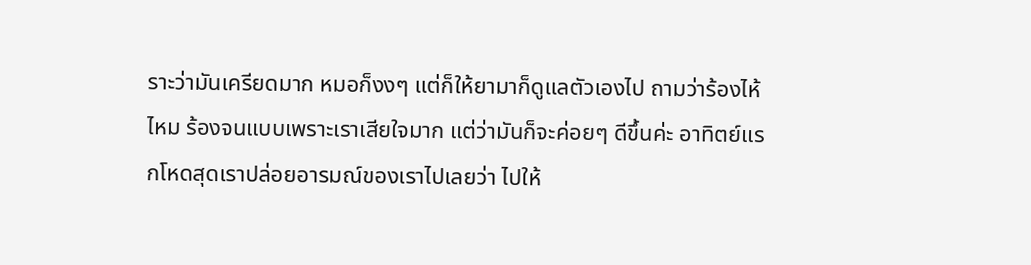ราะว่ามันเครียดมาก หมอก็งงๆ แต่ก็ให้ยามาก็ดูแลตัวเองไป ถามว่าร้องไห้ไหม ร้องจนแบบเพราะเราเสียใจมาก แต่ว่ามันก็จะค่อยๆ ดีขึ้นค่ะ อาทิตย์แรกโหดสุดเราปล่อยอารมณ์ของเราไปเลยว่า ไปให้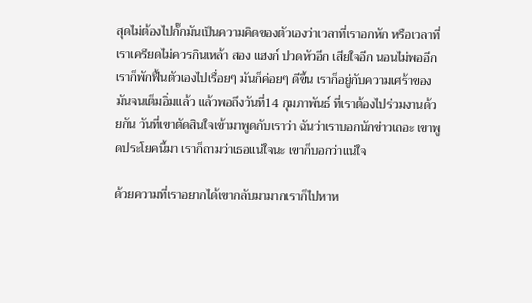สุดไม่ต้องไปกั๊กมันเป็นความคิดของตัวเองว่าเวลาที่เราอกหัก หรือเวลาที่เราเครียดไม่ควรกินเหล้า สอง แฮงก์ ปวดหัวอีก เสียใจอีก นอนไม่พออีก เราก็พักฟื้นตัวเองไปเรื่อยๆ มันก็ค่อยๆ ดีขึ้น เราก็อยู่กับความเศร้าของมันจนเต็มอิ่มแล้ว แล้วพอถึงวันที่14 กุมภาพันธ์ ที่เราต้องไปร่วมงานด้วยกัน วันที่เขาตัดสินใจเข้ามาพูดกับเราว่า ฉันว่าเราบอกนักข่าวเถอะ เขาพูดประโยคนี้มา เราก็ถามว่าเธอแน่ใจนะ เขาก็บอกว่าแน่ใจ

ด้วยความที่เราอยากได้เขากลับมามากเราก็ไปหาห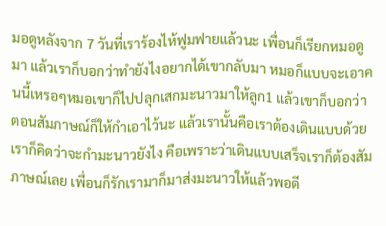มอดูหลังจาก 7 วันที่เราร้องไห้ฟูมฟายแล้วนะ เพื่อนก็เรียกหมอดูมา แล้วเราก็บอกว่าทำยังไงอยากได้เขากลับมา หมอก็แบบจะเอาคนนี้เหรอๆหมอเขาก็ไปปลุกเสกมะนาวมาให้ลูก1 แล้วเขาก็บอกว่าตอนสัมภาษณ์ก็ให้กำเอาไว้นะ แล้วเรานั้นคือเราต้องเดินแบบด้วยเราก็คิดว่าจะกำมะนาวยังไง คือเพราะว่าเดินแบบเสร็จเราก็ต้องสัมภาษณ์เลย เพื่อนก็รักเรามาก็มาส่งมะนาวให้แล้วพอดี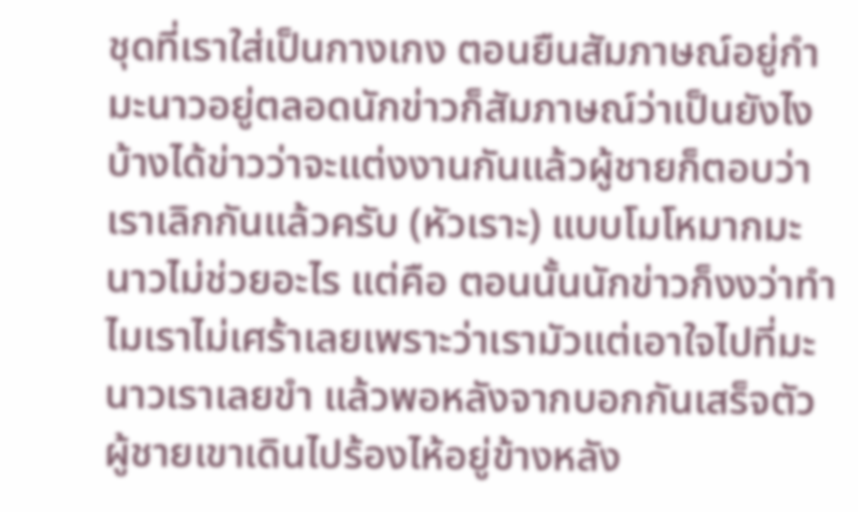ชุดที่เราใส่เป็นกางเกง ตอนยืนสัมภาษณ์อยู่กำมะนาวอยู่ตลอดนักข่าวก็สัมภาษณ์ว่าเป็นยังไงบ้างได้ข่าวว่าจะแต่งงานกันแล้วผู้ชายก็ตอบว่า เราเลิกกันแล้วครับ (หัวเราะ) แบบโมโหมากมะนาวไม่ช่วยอะไร แต่คือ ตอนนั้นนักข่าวก็งงว่าทำไมเราไม่เศร้าเลยเพราะว่าเรามัวแต่เอาใจไปที่มะนาวเราเลยขำ แล้วพอหลังจากบอกกันเสร็จตัวผู้ชายเขาเดินไปร้องไห้อยู่ข้างหลัง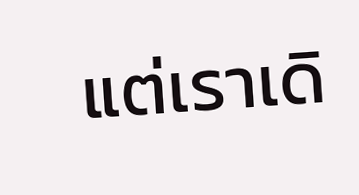แต่เราเดิ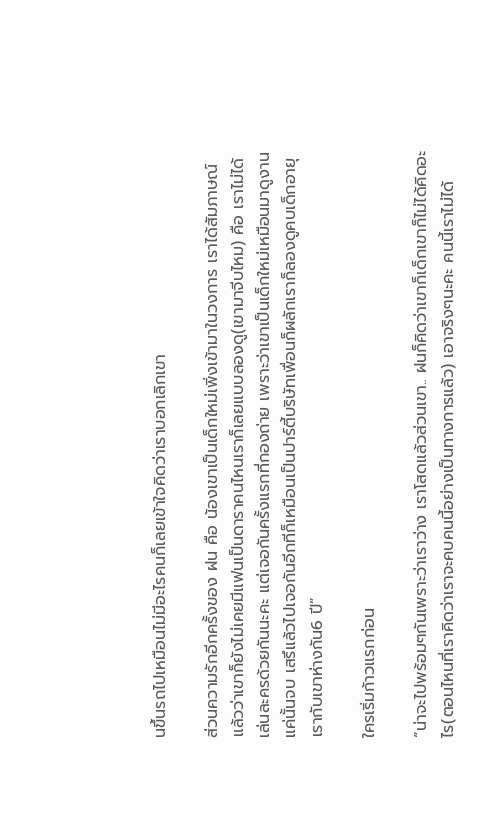นขึ้นรถไปเหมือนไม่มีอะไรคนก็เลยเข้าใจคิดว่าเราบอกเลิกเขา

ส่วนความรักอีกครั้งของ ฝน คือ น้องเขาเป็นเด็กใหม่เพิ่งเข้ามาในวงการ เราได้สัมภาษณ์แล้วว่าเขาก็ยังไม่เคยมีแฟนเป็นดาราคนไหนเราก็เลยแบบลองดู(เขามาจีบไหม) คือ เราไม่ได้เล่นละครด้วยกันนะคะ แต่เจอกันครั้งแรกที่กองถ่าย เพราะว่าเขาเป็นเด็กใหม่เหมือนมาดูงานแค่นั้นจบ เสรึแล้วไปเจอกันอีกทีก็เหมือนเป็นปาร์ตี้บริษัทเพื่อนก็ผลักเราก็ลองดูคบเด็กอายุเรากับเขาห่างกัน6 ปี”

ใครเริ่มก้าวแรกก่อน

“น่าจะไปพร้อมๆกันเพราะว่าเราว่าง เราโสดแล้วส่วนเขา.. ฝนก็คิดว่าเขาก็เด็กเขาก็ไม่ได้คิดอะไร(ตอนไหนที่เราคิดว่าเราจะคบคนนี้อย่างเป็นทางการแล้ว) เอาจริงๆนะคะ คนนี้เราไม่ได้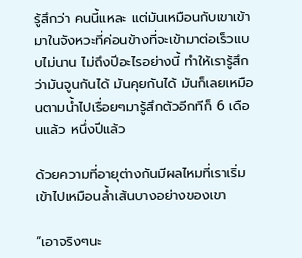รู้สึกว่า คนนี้แหละ แต่มันเหมือนกับเขาเข้ามาในจังหวะที่ค่อนข้างที่จะเข้ามาต่อเร็วแบบไม่นาน ไม่ถึงปีอะไรอย่างนี้ ทำให้เรารู้สึกว่ามันจูนกันได้ มันคุยกันได้ มันก็เลยเหมือนตามน้ำไปเรื่อยๆมารู้สึกตัวอีกทีก็ 6 เดือนแล้ว หนึ่งปีแล้ว

ด้วยความที่อายุต่างกันมีผลไหมที่เราเริ่มเข้าไปเหมือนล้ำเส้นบางอย่างของเขา

“เอาจริงๆนะ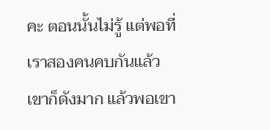คะ ตอนนั้นไม่รู้ แต่พอที่เราสองคนคบกันแล้วเขาก็ดังมาก แล้วพอเขา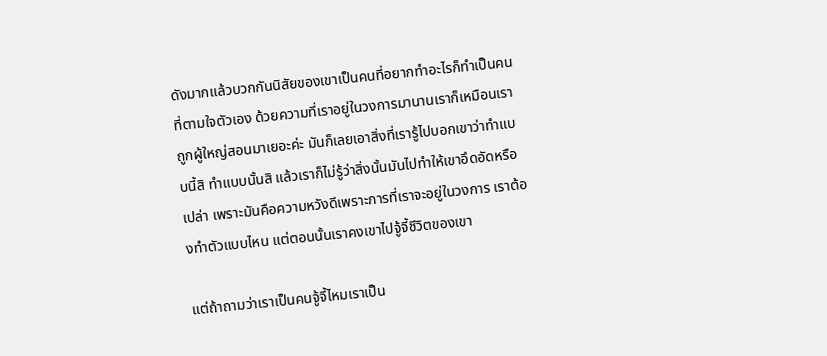ดังมากแล้วบวกกันนิสัยของเขาเป็นคนที่อยากทำอะไรก็ทำเป็นคนที่ตามใจตัวเอง ด้วยความที่เราอยู่ในวงการมานานเราก็เหมือนเราถูกผู้ใหญ่สอนมาเยอะค่ะ มันก็เลยเอาสิ่งที่เรารู้ไปบอกเขาว่าทำแบบนี้สิ ทำแบบนั้นสิ แล้วเราก็ไม่รู้ว่าสิ่งนั้นมันไปทำให้เขาอึดอัดหรือเปล่า เพราะมันคือความหวังดีเพราะการที่เราจะอยู่ในวงการ เราต้องทำตัวแบบไหน แต่ตอนนั้นเราคงเขาไปจู้จี้ชีวิตของเขา

แต่ถ้าถามว่าเราเป็นคนจู้จี้ไหมเราเป็น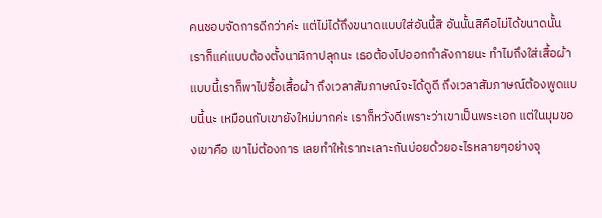คนชอบจัดการดีกว่าค่ะ แต่ไม่ได้ถึงขนาดแบบใส่อันนี้สิ อันนั้นสิคือไม่ได้ขนาดนั้น เราก็แค่แบบต้องตั้งนาฬิกาปลุกนะ เธอต้องไปออกกำลังกายนะ ทำไมถึงใส่เสื้อผ้าแบบนี้เราก็พาไปซื้อเสื้อผ้า ถึงเวลาสัมภาษณ์จะได้ดูดี ถึงเวลาสัมภาษณ์ต้องพูดแบบนี้นะ เหมือนกับเขายังใหม่มากค่ะ เราก็หวังดีเพราะว่าเขาเป็นพระเอก แต่ในมุมของเขาคือ เขาไม่ต้องการ เลยทำให้เราทะเลาะกันบ่อยด้วยอะไรหลายๆอย่างจุ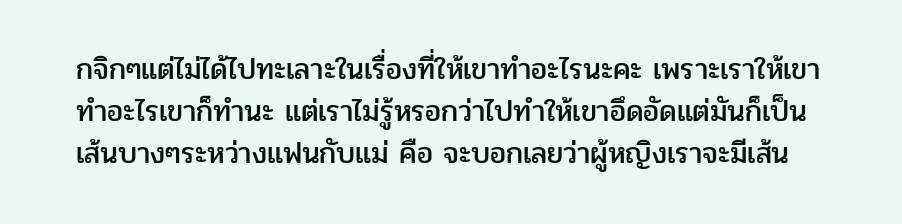กจิกๆแต่ไม่ได้ไปทะเลาะในเรื่องที่ให้เขาทำอะไรนะคะ เพราะเราให้เขาทำอะไรเขาก็ทำนะ แต่เราไม่รู้หรอกว่าไปทำให้เขาอึดอัดแต่มันก็เป็นเส้นบางๆระหว่างแฟนกับแม่ คือ จะบอกเลยว่าผู้หญิงเราจะมีเส้น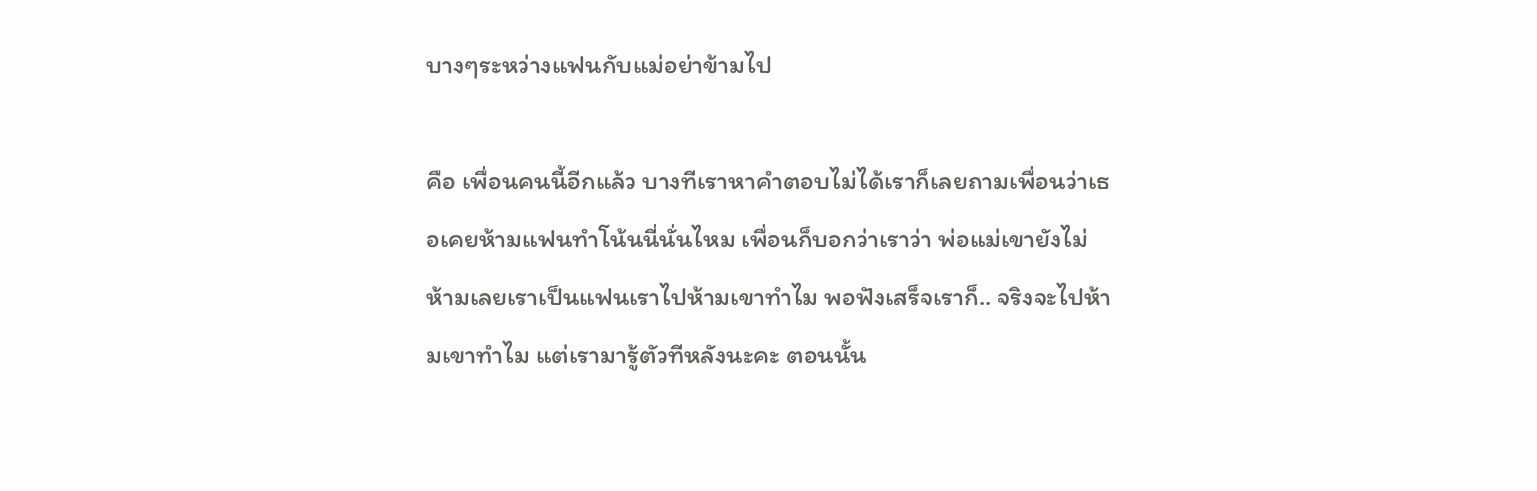บางๆระหว่างแฟนกับแม่อย่าข้ามไป

คือ เพื่อนคนนี้อีกแล้ว บางทีเราหาคำตอบไม่ได้เราก็เลยถามเพื่อนว่าเธอเคยห้ามแฟนทำโน้นนี่นั่นไหม เพื่อนก็บอกว่าเราว่า พ่อแม่เขายังไม่ห้ามเลยเราเป็นแฟนเราไปห้ามเขาทำไม พอฟังเสร็จเราก็.. จริงจะไปห้ามเขาทำไม แต่เรามารู้ตัวทีหลังนะคะ ตอนนั้น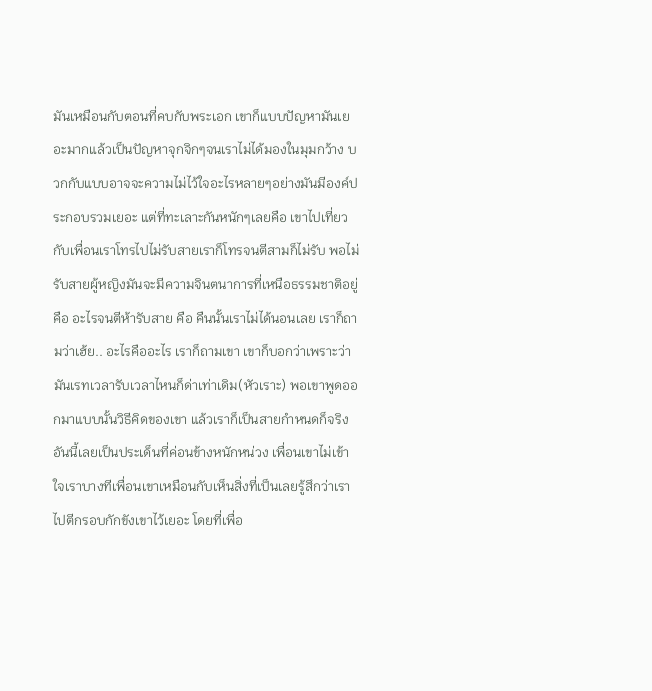มันเหมือนกับตอนที่คบกับพระเอก เขาก็แบบปัญหามันเยอะมากแล้วเป็นปัญหาจุกจิกๆจนเราไม่ได้มองในมุมกว้าง บวกกับแบบอาจจะความไม่ไว้ใจอะไรหลายๆอย่างมันมีองค์ประกอบรวมเยอะ แต่ที่ทะเลาะกันหนักๆเลยคือ เขาไปเที่ยวกับเพื่อนเราโทรไปไม่รับสายเราก็โทรจนตีสามก็ไม่รับ พอไม่รับสายผู้หญิงมันจะมีความจินตนาการที่เหนือธรรมชาติอยู่ คือ อะไรจนตีห้ารับสาย คือ คืนนั้นเราไม่ได้นอนเลย เราก็ถามว่าเฮ้ย.. อะไรคืออะไร เราก็ถามเขา เขาก็บอกว่าเพราะว่ามันเรทเวลารับเวลาไหนก็ด่าเท่าเดิม(หัวเราะ) พอเขาพูดออกมาแบบนั้นวิธีคิดของเขา แล้วเราก็เป็นสายกำหนดก็จริง อันนี้เลยเป็นประเด็นที่ค่อนข้างหนักหน่วง เพื่อนเขาไม่เข้าใจเราบางทีเพื่อนเขาเหมือนกับเห็นสิ่งที่เป็นเลยรู้สึกว่าเราไปตีกรอบกักขังเขาไว้เยอะ โดยที่เพื่อ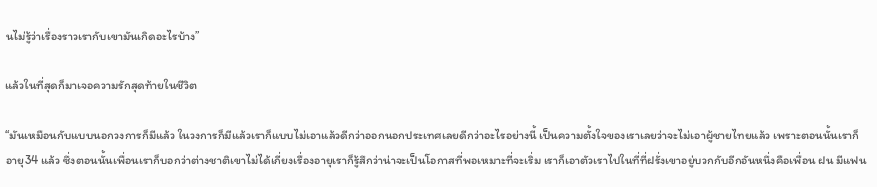นไม่รู้ว่าเรื่องราวเรากับเขามันเกิดอะไรบ้าง”

แล้วในที่สุดก็มาเจอความรักสุดท้ายในชีวิต

“มันเหมือนกับแบบนอกวงการก็มีแล้ว ในวงการก็มีแล้วเราก็แบบไม่เอาแล้วดีกว่าออกนอกประเทศเลยดีกว่าอะไรอย่างนี้ เป็นความตั้งใจของเราเลยว่าจะไม่เอาผู้ชายไทยแล้ว เพราะตอนนั้นเราก็อายุ34 แล้ว ซึ่งตอนนั้นเพื่อนเราก็บอกว่าต่างชาติเขาไม่ได้เกี่ยงเรื่องอายุเราก็รู้สึกว่าน่าจะเป็นโอกาสที่พอเหมาะที่จะเริ่ม เราก็เอาตัวเราไปในที่ที่ฝรั่งเขาอยู่บวกกับอีกอันหนึ่งคือเพื่อน ฝน มีแฟน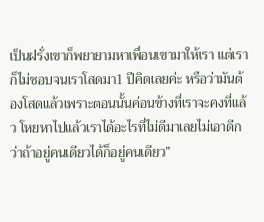เป็นฝรั่งเขาก็พยายามหาเพื่อนเขามาให้เรา แต่เราก็ไม่ชอบจนเราโสดมา1 ปีคิดเลยค่ะ หรือว่ามันต้องโสดแล้วเพราะตอนนั้นค่อนข้างที่เราจะคงที่แล้ว โหยหาไปแล้วเราได้อะไรที่ไม่ดีมาเลยไม่เอาดีกว่าถ้าอยู่คนเดียวได้ก็อยู่คนเดียว”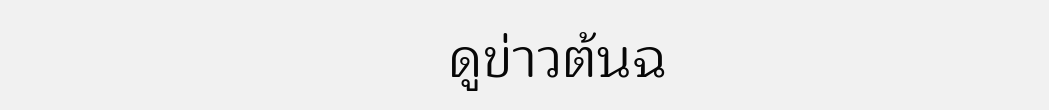ดูข่าวต้นฉ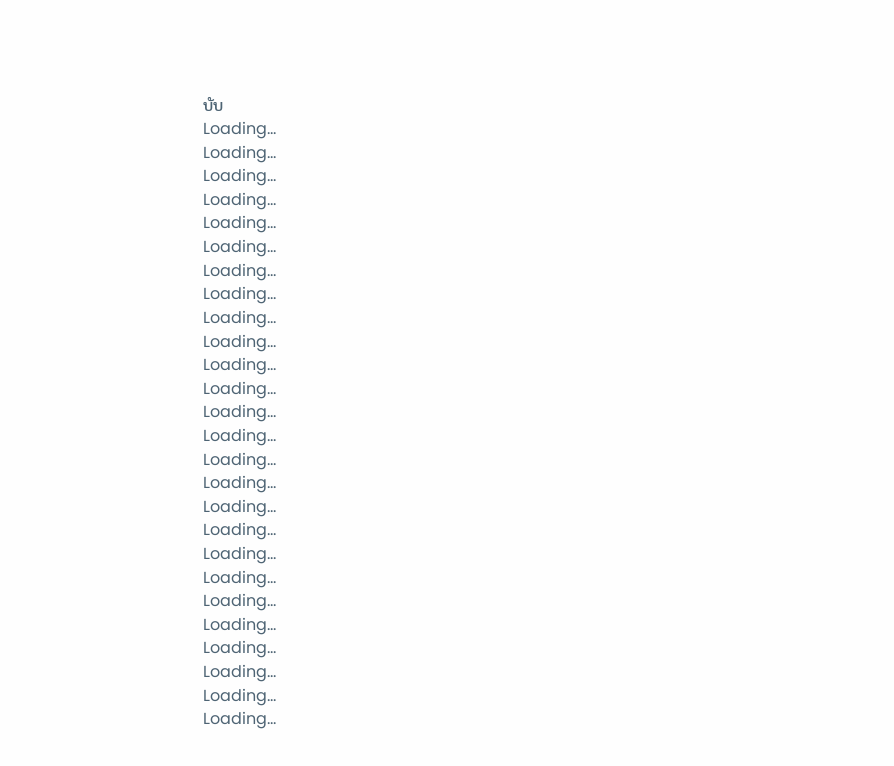บับ
Loading...
Loading...
Loading...
Loading...
Loading...
Loading...
Loading...
Loading...
Loading...
Loading...
Loading...
Loading...
Loading...
Loading...
Loading...
Loading...
Loading...
Loading...
Loading...
Loading...
Loading...
Loading...
Loading...
Loading...
Loading...
Loading...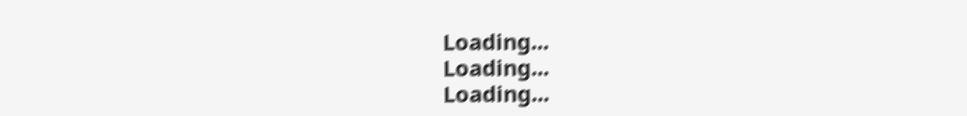Loading...
Loading...
Loading...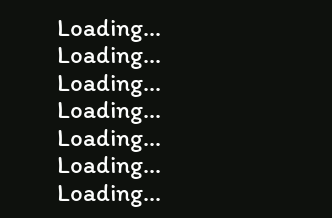Loading...
Loading...
Loading...
Loading...
Loading...
Loading...
Loading...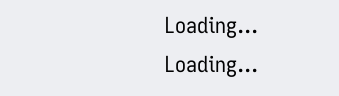Loading...
Loading...